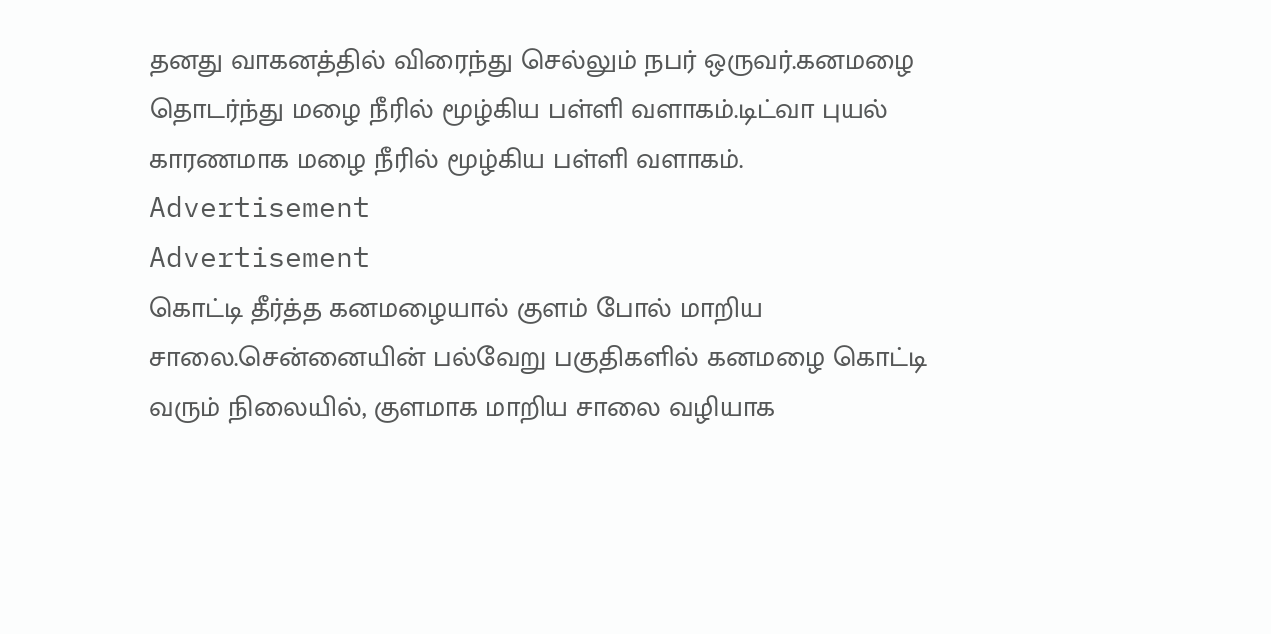தனது வாகனத்தில் விரைந்து செல்லும் நபர் ஒருவர்.கனமழை தொடர்ந்து மழை நீரில் மூழ்கிய பள்ளி வளாகம்.டிட்வா புயல் காரணமாக மழை நீரில் மூழ்கிய பள்ளி வளாகம்.
Advertisement
Advertisement
கொட்டி தீர்த்த கனமழையால் குளம் போல் மாறிய சாலை.சென்னையின் பல்வேறு பகுதிகளில் கனமழை கொட்டி வரும் நிலையில், குளமாக மாறிய சாலை வழியாக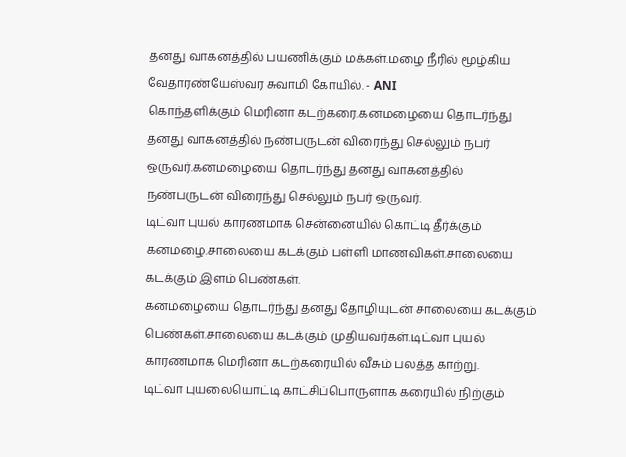தனது வாகனத்தில் பயணிக்கும் மக்கள்.மழை நீரில் மூழ்கிய வேதாரண்யேஸ்வர சுவாமி கோயில். - ANI
கொந்தளிக்கும் மெரினா கடற்கரை.கனமழையை தொடர்ந்து தனது வாகனத்தில் நண்பருடன் விரைந்து செல்லும் நபர் ஒருவர்.கனமழையை தொடர்ந்து தனது வாகனத்தில் நண்பருடன் விரைந்து செல்லும் நபர் ஒருவர்.
டிட்வா புயல் காரணமாக சென்னையில் கொட்டி தீர்க்கும் கனமழை.சாலையை கடக்கும் பள்ளி மாணவிகள்.சாலையை கடக்கும் இளம் பெண்கள்.
கனமழையை தொடர்ந்து தனது தோழியுடன் சாலையை கடக்கும் பெண்கள்.சாலையை கடக்கும் முதியவர்கள்.டிட்வா புயல் காரணமாக மெரினா கடற்கரையில் வீசும் பலத்த காற்று.
டிட்வா புயலையொட்டி காட்சிப்பொருளாக கரையில் நிற்கும்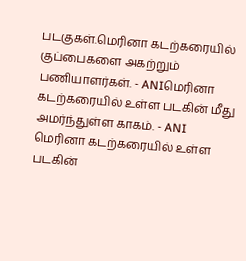படகுகள்.மெரினா கடற்கரையில் குப்பைகளை அகற்றும் பணியாளர்கள். - ANIமெரினா கடற்கரையில் உள்ள படகின் மீது அமர்ந்துள்ள காகம். - ANI
மெரினா கடற்கரையில் உள்ள படகின்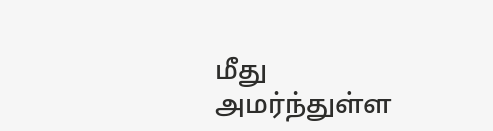மீது அமர்ந்துள்ள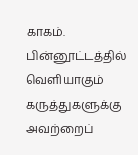காகம்.
பின்னூட்டத்தில் வெளியாகும் கருத்துகளுக்கு அவற்றைப்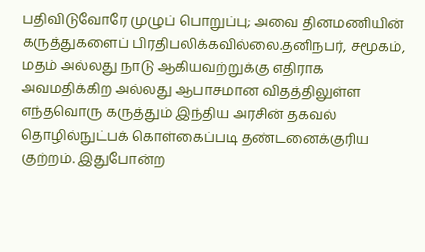பதிவிடுவோரே முழுப் பொறுப்பு; அவை தினமணியின் கருத்துகளைப் பிரதிபலிக்கவில்லை.தனிநபர், சமூகம், மதம் அல்லது நாடு ஆகியவற்றுக்கு எதிராக அவமதிக்கிற அல்லது ஆபாசமான விதத்திலுள்ள எந்தவொரு கருத்தும் இந்திய அரசின் தகவல் தொழில்நுட்பக் கொள்கைப்படி தண்டனைக்குரிய குற்றம். இதுபோன்ற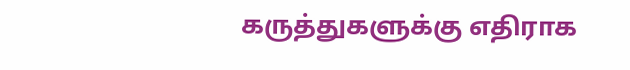கருத்துகளுக்கு எதிராக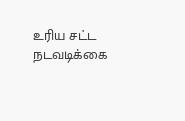உரிய சட்ட நடவடிக்கை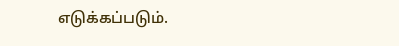எடுக்கப்படும்.